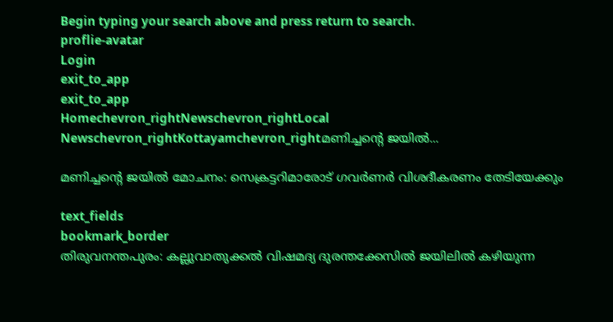Begin typing your search above and press return to search.
proflie-avatar
Login
exit_to_app
exit_to_app
Homechevron_rightNewschevron_rightLocal Newschevron_rightKottayamchevron_rightമണിച്ചന്‍റെ ജയില്‍...

മണിച്ചന്‍റെ ജയില്‍ മോചനം: സെക്രട്ടറിമാരോട് ഗവര്‍ണര്‍ വിശദീകരണം തേടിയേക്കും

text_fields
bookmark_border
തിരുവനന്തപുരം: കല്ലുവാതുക്കല്‍ വിഷമദ്യ ദുരന്തക്കേസില്‍ ജയിലില്‍ കഴിയുന്ന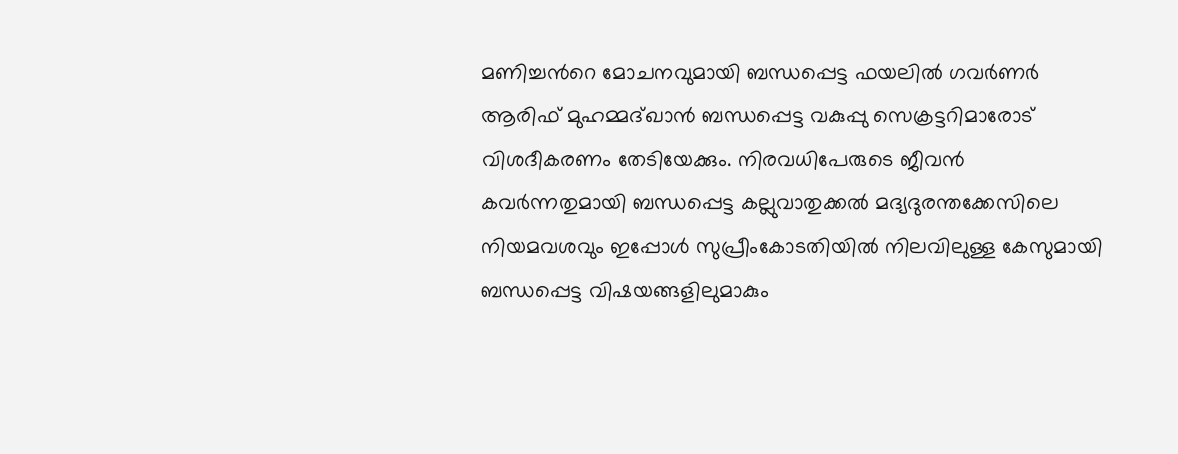മണിച്ചന്‍റെ മോചനവുമായി ബന്ധപ്പെട്ട ഫയലില്‍ ഗവര്‍ണര്‍ ആരിഫ് മുഹമ്മദ്ഖാന്‍ ബന്ധപ്പെട്ട വകുപ്പു സെക്രട്ടറിമാരോട് വിശദീകരണം തേടിയേക്കും. നിരവധിപേരുടെ ജീവന്‍ കവര്‍ന്നതുമായി ബന്ധപ്പെട്ട കല്ലുവാതുക്കല്‍ മദ്യദുരന്തക്കേസിലെ നിയമവശവും ഇപ്പോള്‍ സുപ്രീംകോടതിയില്‍ നിലവിലുള്ള കേസുമായി ബന്ധപ്പെട്ട വിഷയങ്ങളിലുമാകും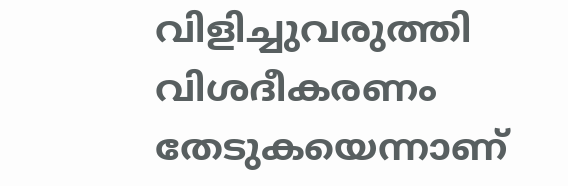വിളിച്ചുവരുത്തി വിശദീകരണം തേടുകയെന്നാണ്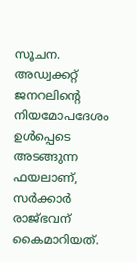സൂചന. അഡ്വക്കറ്റ് ജനറലിന്‍റെ നിയമോപദേശം ഉള്‍പ്പെടെ അടങ്ങുന്ന ഫയലാണ്, സര്‍ക്കാര്‍ രാജ്ഭവന് കൈമാറിയത്.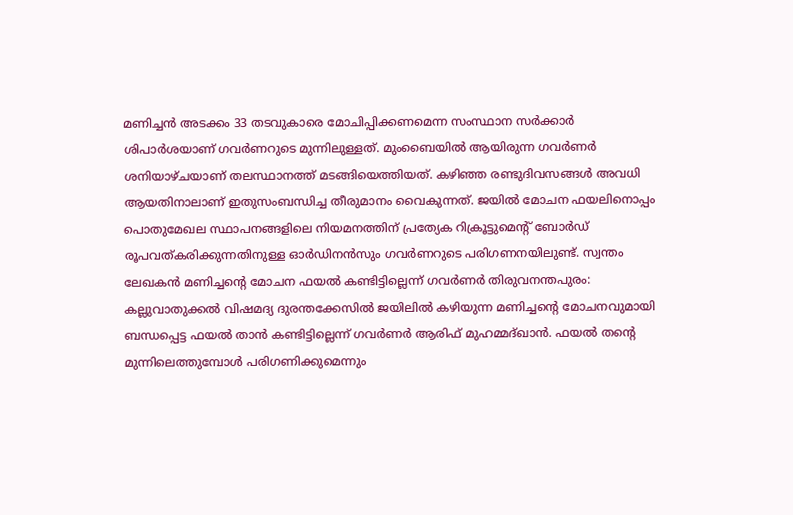മണിച്ചന്‍ അടക്കം 33 തടവുകാരെ മോചിപ്പിക്കണമെന്ന സംസ്ഥാന സര്‍ക്കാർ ശിപാര്‍ശയാണ് ഗവര്‍ണറുടെ മുന്നിലുള്ളത്. മുംബൈയില്‍ ആയിരുന്ന ഗവര്‍ണര്‍ ശനിയാഴ്ചയാണ് തലസ്ഥാനത്ത് മടങ്ങിയെത്തിയത്. കഴിഞ്ഞ രണ്ടുദിവസങ്ങള്‍ അവധി ആയതിനാലാണ് ഇതുസംബന്ധിച്ച തീരുമാനം വൈകുന്നത്. ജയില്‍ മോചന ഫയലിനൊപ്പം പൊതുമേഖല സ്ഥാപനങ്ങളിലെ നിയമനത്തിന് പ്രത്യേക റിക്രൂട്ടുമെന്‍റ് ബോര്‍ഡ് രൂപവത്കരിക്കുന്നതിനുള്ള ഓര്‍ഡിനന്‍സും ഗവര്‍ണറുടെ പരിഗണനയിലുണ്ട്. സ്വന്തം ലേഖകന്‍ മണിച്ചന്‍റെ മോചന ഫയല്‍ കണ്ടിട്ടില്ലെന്ന് ഗവര്‍ണര്‍ തിരുവനന്തപുരം: കല്ലുവാതുക്കൽ വിഷമദ്യ ദുരന്തക്കേസില്‍ ജയിലില്‍ കഴിയുന്ന മണിച്ചന്‍റെ മോചനവുമായി ബന്ധപ്പെട്ട ഫയല്‍ താന്‍ കണ്ടിട്ടില്ലെന്ന് ഗവര്‍ണര്‍ ആരിഫ് മുഹമ്മദ്ഖാന്‍. ഫയല്‍ തന്‍റെ മുന്നിലെത്തുമ്പോള്‍ പരിഗണിക്കുമെന്നും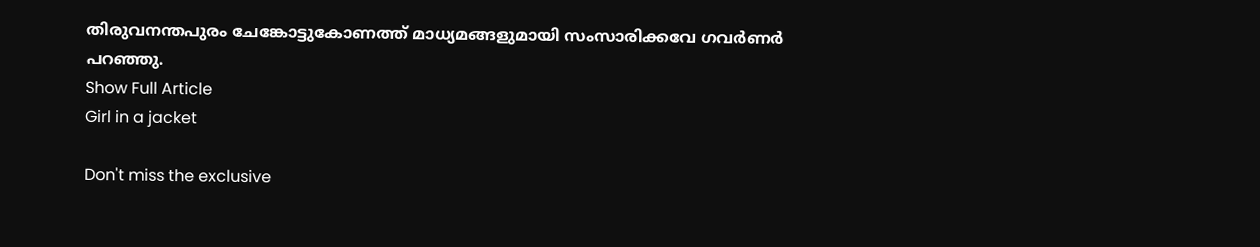തിരുവനന്തപുരം ചേങ്കോട്ടുകോണത്ത് മാധ്യമങ്ങളുമായി സംസാരിക്കവേ ഗവര്‍ണര്‍ പറഞ്ഞു.
Show Full Article
Girl in a jacket

Don't miss the exclusive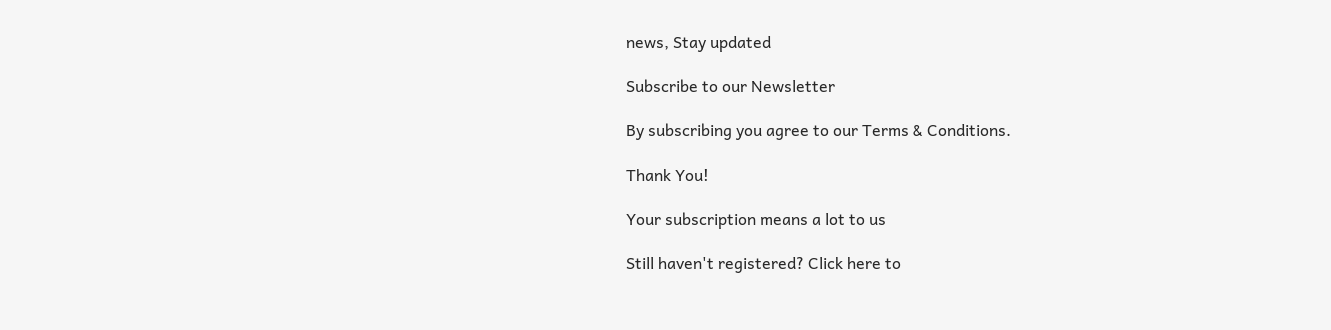news, Stay updated

Subscribe to our Newsletter

By subscribing you agree to our Terms & Conditions.

Thank You!

Your subscription means a lot to us

Still haven't registered? Click here to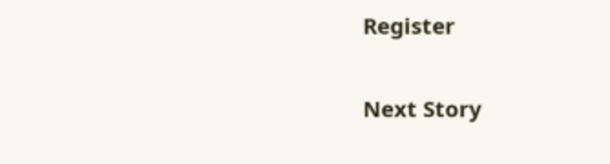Register

Next Story